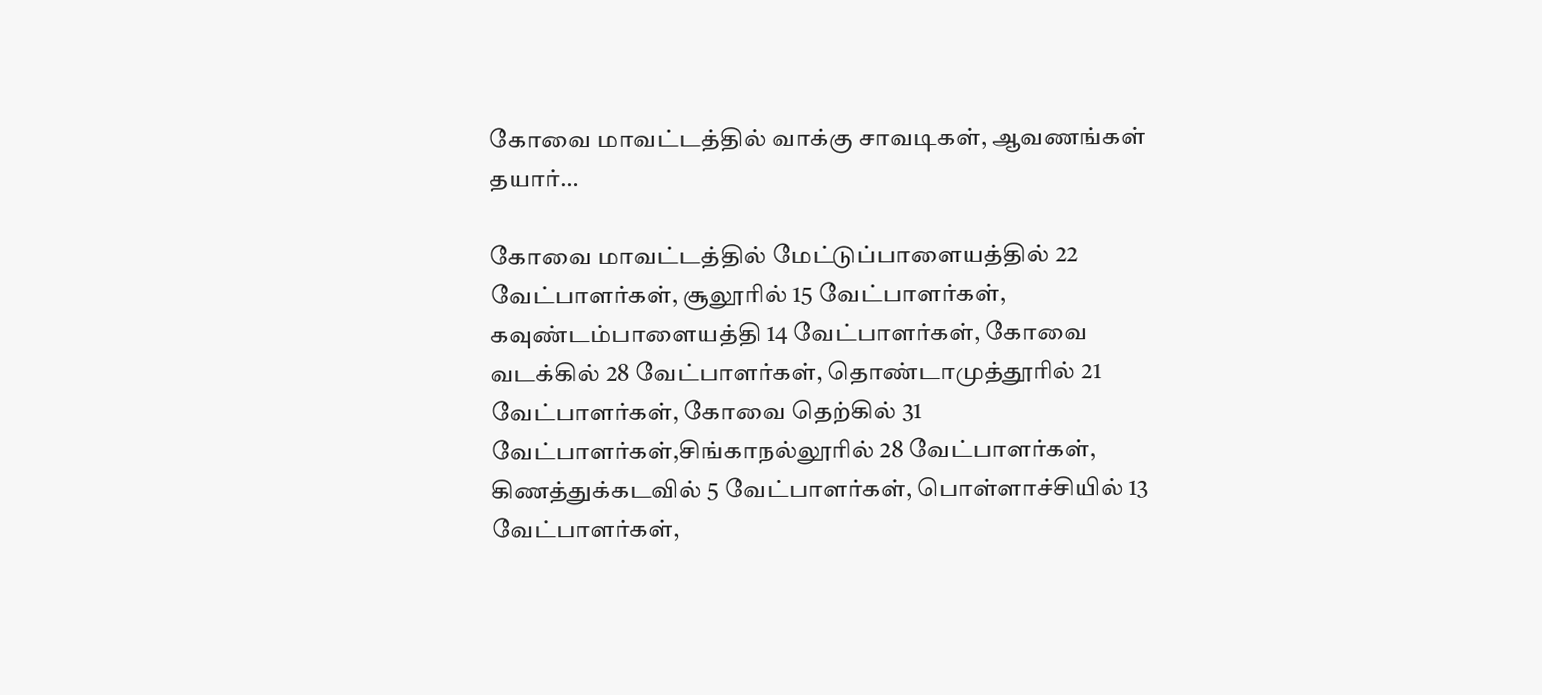கோவை மாவட்டத்தில் வாக்கு சாவடிகள், ஆவணங்கள் தயார்…

கோவை மாவட்டத்தில் மேட்டுப்பாளையத்தில் 22 வேட்பாளர்கள், சூலூரில் 15 வேட்பாளர்கள், கவுண்டம்பாளையத்தி 14 வேட்பாளர்கள், கோவை வடக்கில் 28 வேட்பாளர்கள், தொண்டாமுத்தூரில் 21 வேட்பாளர்கள், கோவை தெற்கில் 31 வேட்பாளர்கள்,சிங்காநல்லூரில் 28 வேட்பாளர்கள், கிணத்துக்கடவில் 5 வேட்பாளர்கள், பொள்ளாச்சியில் 13 வேட்பாளர்கள்,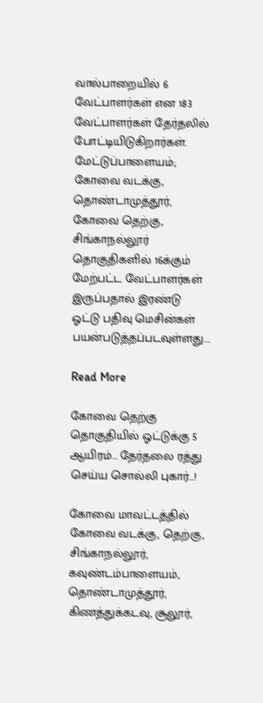வால்பாறையில் 6 வேட்பாளர்கள் என 183 வேட்பாளர்கள் தேர்தலில் போட்டியிடுகிறார்கள். மேட்டுப்பாளையம்; கோவை வடக்கு, தொண்டாமுத்தூர், கோவை தெற்கு, சிங்காநல்லூர் தொகுதிகளில் 16க்கும் மேற்பட்ட வேட்பாளர்கள் இருப்பதால் இரண்டு ஓட்டு பதிவு மெசின்கள் பயன்படுத்தப்படவுள்ளது….

Read More

கோவை தெற்கு தொகுதியில் ஓட்டுக்கு 5 ஆயிரம்… தேர்தலை ரத்து செய்ய சொல்லி புகார்…!

கோவை மாவட்டத்தில் கோவை வடக்கு, தெற்கு, சிங்காநல்லூர், கவுண்டம்பாளையம், தொண்டாமுத்தூர், கிணத்துக்கடவு, சூலூர்,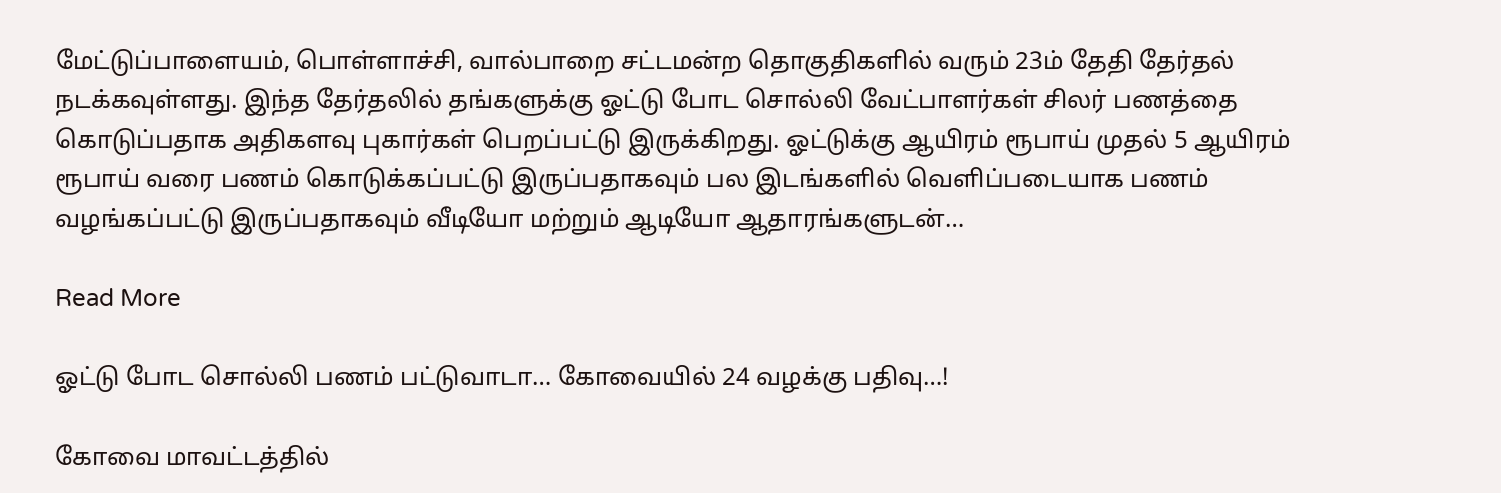மேட்டுப்பாளையம், பொள்ளாச்சி, வால்பாறை சட்டமன்ற தொகுதிகளில் வரும் 23ம் தேதி தேர்தல் நடக்கவுள்ளது. இந்த தேர்தலில் தங்களுக்கு ஓட்டு போட சொல்லி வேட்பாளர்கள் சிலர் பணத்தை கொடுப்பதாக அதிகளவு புகார்கள் பெறப்பட்டு இருக்கிறது. ஓட்டுக்கு ஆயிரம் ரூபாய் முதல் 5 ஆயிரம் ரூபாய் வரை பணம் கொடுக்கப்பட்டு இருப்பதாகவும் பல இடங்களில் வெளிப்படையாக பணம் வழங்கப்பட்டு இருப்பதாகவும் வீடியோ மற்றும் ஆடியோ ஆதாரங்களுடன்…

Read More

ஓட்டு போட சொல்லி பணம் பட்டுவாடா… கோவையில் 24 வழக்கு பதிவு…!

கோவை மாவட்டத்தில்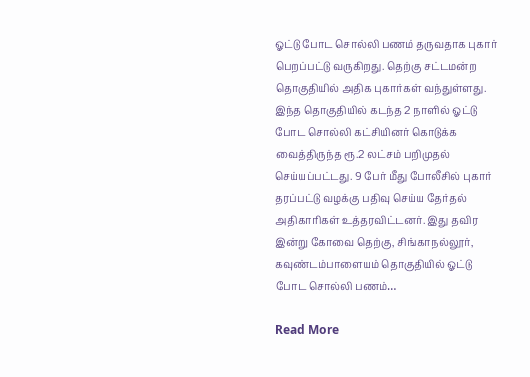ஓட்டு போட சொல்லி பணம் தருவதாக புகார் பெறப்பட்டு வருகிறது. தெற்கு சட்டமன்ற தொகுதியில் அதிக புகார்கள் வந்துள்ளது. இந்த தொகுதியில் கடந்த 2 நாளில் ஓட்டு போட சொல்லி கட்சியினர் கொடுக்க வைத்திருந்த ரூ.2 லட்சம் பறிமுதல் செய்யப்பட்டது. 9 பேர் மீது போலீசில் புகார் தரப்பட்டு வழக்கு பதிவு செய்ய தேர்தல் அதிகாரிகள் உத்தரவிட்டனர். இது தவிர இன்று கோவை தெற்கு, சிங்காநல்லூர், கவுண்டம்பாளையம் தொகுதியில் ஓட்டு போட சொல்லி பணம்…

Read More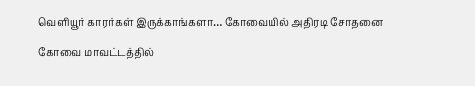வெளியூர் காரர்கள் இருக்காங்களா… கோவையில் அதிரடி சோதனை

கோவை மாவட்டத்தில்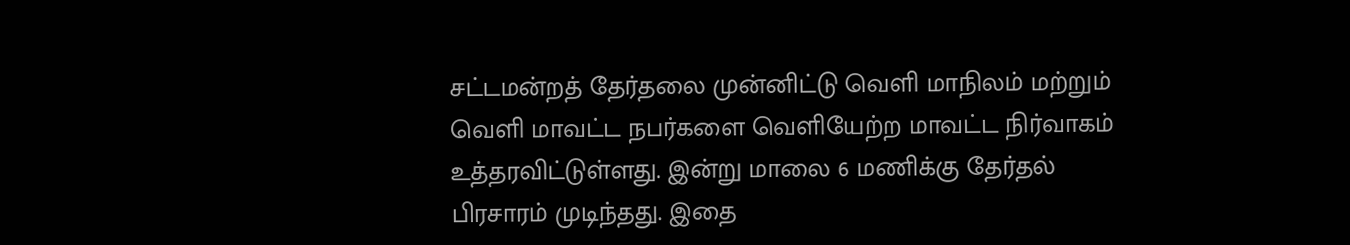சட்டமன்றத் தேர்தலை முன்னிட்டு வெளி மாநிலம் மற்றும் வெளி மாவட்ட நபர்களை வெளியேற்ற மாவட்ட நிர்வாகம் உத்தரவிட்டுள்ளது. இன்று மாலை 6 மணிக்கு தேர்தல் பிரசாரம் முடிந்தது. இதை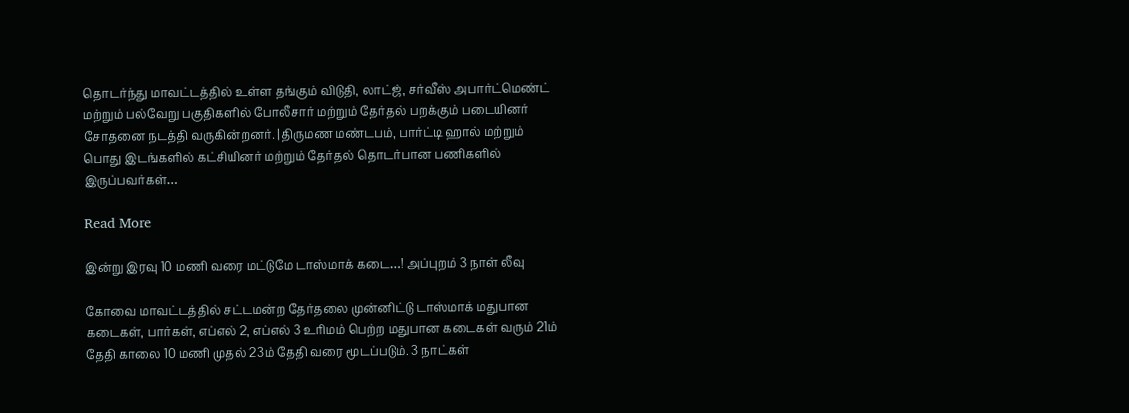தொடர்ந்து மாவட்டத்தில் உள்ள தங்கும் விடுதி, லாட்ஜ், சர்வீஸ் அபார்ட்மெண்ட் மற்றும் பல்வேறு பகுதிகளில் போலீசார் மற்றும் தேர்தல் பறக்கும் படையினர் சோதனை நடத்தி வருகின்றனர். |திருமண மண்டபம், பார்ட்டி ஹால் மற்றும் பொது இடங்களில் கட்சியினர் மற்றும் தேர்தல் தொடர்பான பணிகளில் இருப்பவர்கள்…

Read More

இன்று இரவு 10 மணி வரை மட்டுமே டாஸ்மாக் கடை…! அப்புறம் 3 நாள் லீவு

கோவை மாவட்டத்தில் சட்டமன்ற தேர்தலை முன்னிட்டு டாஸ்மாக் மதுபான கடைகள், பார்கள், எப்எல் 2, எப்எல் 3 உரிமம் பெற்ற மதுபான கடைகள் வரும் 21ம் தேதி காலை 10 மணி முதல் 23ம் தேதி வரை மூடப்படும். 3 நாட்கள்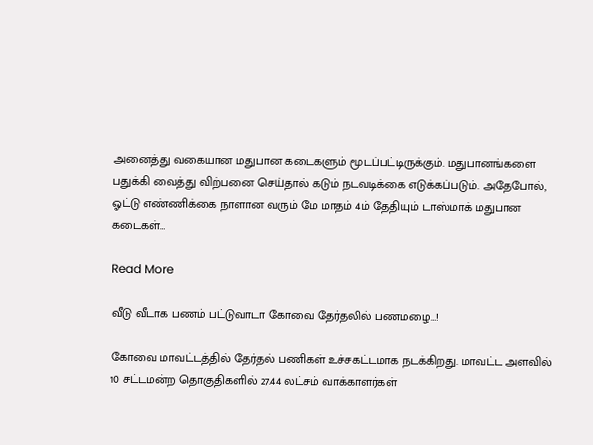அனைத்து வகையான மதுபான கடைகளும் மூடப்பட்டிருக்கும். மதுபானங்களை பதுக்கி வைத்து விற்பனை செய்தால் கடும் நடவடிக்கை எடுக்கப்படும். அதேபோல், ஓட்டு எண்ணிக்கை நாளான வரும் மே மாதம் 4ம் தேதியும் டாஸ்மாக் மதுபான கடைகள்…

Read More

வீடு வீடாக பணம் பட்டுவாடா கோவை தேர்தலில் பணமழை…!

கோவை மாவட்டத்தில் தேர்தல் பணிகள் உச்சகட்டமாக நடக்கிறது. மாவட்ட அளவில் 10 சட்டமன்ற தொகுதிகளில் 27.44 லட்சம் வாக்காளர்கள்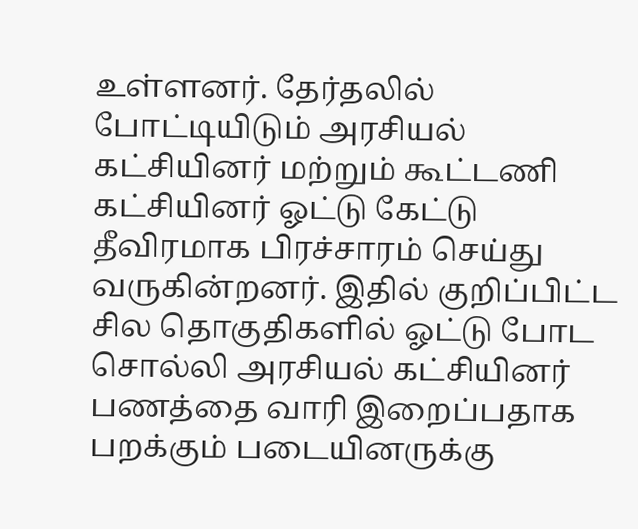உள்ளனர். தேர்தலில் போட்டியிடும் அரசியல் கட்சியினர் மற்றும் கூட்டணி கட்சியினர் ஓட்டு கேட்டு தீவிரமாக பிரச்சாரம் செய்து வருகின்றனர். இதில் குறிப்பிட்ட சில தொகுதிகளில் ஓட்டு போட சொல்லி அரசியல் கட்சியினர் பணத்தை வாரி இறைப்பதாக பறக்கும் படையினருக்கு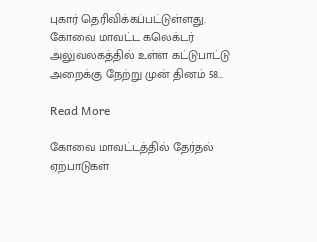புகார் தெரிவிக்கப்பட்டுள்ளது. கோவை மாவட்ட கலெக்டர் அலுவலகத்தில் உள்ள கட்டுபாட்டு அறைக்கு நேற்று முன் தினம் 58…

Read More

கோவை மாவட்டத்தில் தேர்தல் ஏற்பாடுகள்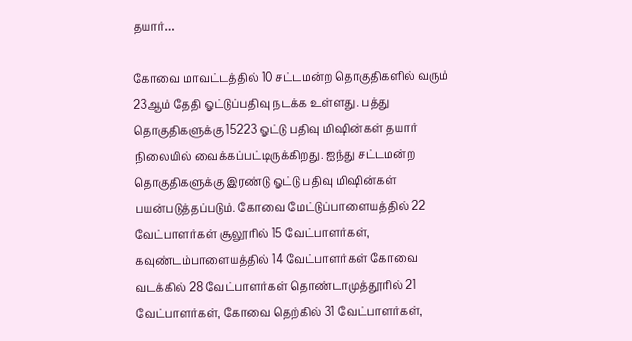தயார்…

கோவை மாவட்டத்தில் 10 சட்டமன்ற தொகுதிகளில் வரும் 23ஆம் தேதி ஓட்டுப்பதிவு நடக்க உள்ளது. பத்து தொகுதிகளுக்கு 15223 ஓட்டு பதிவு மிஷின்கள் தயார் நிலையில் வைக்கப்பட்டிருக்கிறது. ஐந்து சட்டமன்ற தொகுதிகளுக்கு இரண்டு ஓட்டு பதிவு மிஷின்கள் பயன்படுத்தப்படும். கோவை மேட்டுப்பாளையத்தில் 22 வேட்பாளர்கள் சூலூரில் 15 வேட்பாளர்கள், கவுண்டம்பாளையத்தில் 14 வேட்பாளர்கள் கோவை வடக்கில் 28 வேட்பாளர்கள் தொண்டாமுத்தூரில் 21 வேட்பாளர்கள், கோவை தெற்கில் 31 வேட்பாளர்கள்,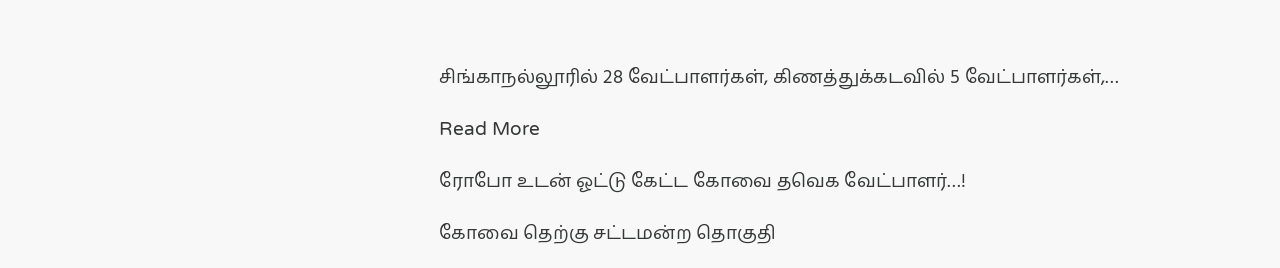சிங்காநல்லூரில் 28 வேட்பாளர்கள், கிணத்துக்கடவில் 5 வேட்பாளர்கள்,…

Read More

ரோபோ உடன் ஓட்டு கேட்ட கோவை தவெக வேட்பாளர்…!

கோவை தெற்கு சட்டமன்ற தொகுதி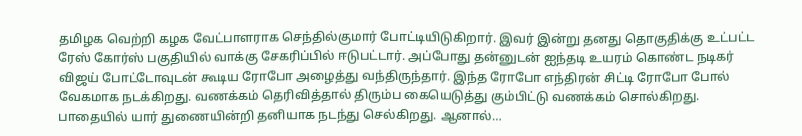தமிழக வெற்றி கழக வேட்பாளராக செந்தில்குமார் போட்டியிடுகிறார். இவர் இன்று தனது தொகுதிக்கு உட்பட்ட ரேஸ் கோர்ஸ் பகுதியில் வாக்கு சேகரிப்பில் ஈடுபட்டார். அப்போது தன்னுடன் ஐந்தடி உயரம் கொண்ட நடிகர் விஜய் போட்டோவுடன் கூடிய ரோபோ அழைத்து வந்திருந்தார். இந்த ரோபோ எந்திரன் சிட்டி ரோபோ போல் வேகமாக நடக்கிறது. வணக்கம் தெரிவித்தால் திரும்ப கையெடுத்து கும்பிட்டு வணக்கம் சொல்கிறது. பாதையில் யார் துணையின்றி தனியாக நடந்து செல்கிறது. ஆனால்…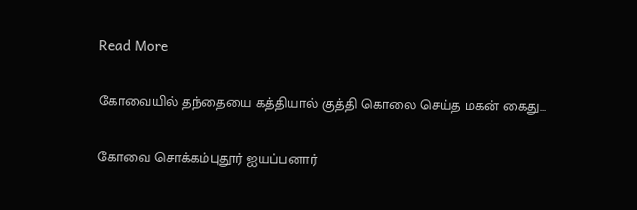Read More

கோவையில் தந்தையை கத்தியால் குத்தி கொலை செய்த மகன் கைது…

கோவை சொக்கம்புதூர் ஐயப்பனார்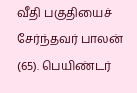வீதி பகுதியைச் சேர்ந்தவர் பாலன் (65). பெயிண்டர்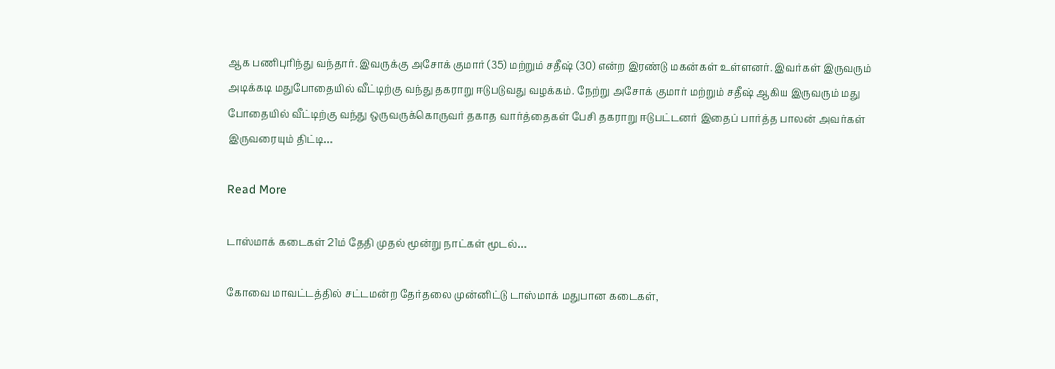ஆக பணிபுரிந்து வந்தார். இவருக்கு அசோக் குமார் (35) மற்றும் சதீஷ் (30) என்ற இரண்டு மகன்கள் உள்ளனர். இவர்கள் இருவரும் அடிக்கடி மதுபோதையில் வீட்டிற்கு வந்து தகராறு ஈடுபடுவது வழக்கம். நேற்று அசோக் குமார் மற்றும் சதீஷ் ஆகிய இருவரும் மது போதையில் வீட்டிற்கு வந்து ஒருவருக்கொருவர் தகாத வார்த்தைகள் பேசி தகராறு ஈடுபட்டனர் இதைப் பார்த்த பாலன் அவர்கள் இருவரையும் திட்டி…

Read More

டாஸ்மாக் கடைகள் 21ம் தேதி முதல் மூன்று நாட்கள் மூடல்…

கோவை மாவட்டத்தில் சட்டமன்ற தேர்தலை முன்னிட்டு டாஸ்மாக் மதுபான கடைகள்,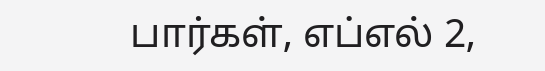பார்கள், எப்எல் 2,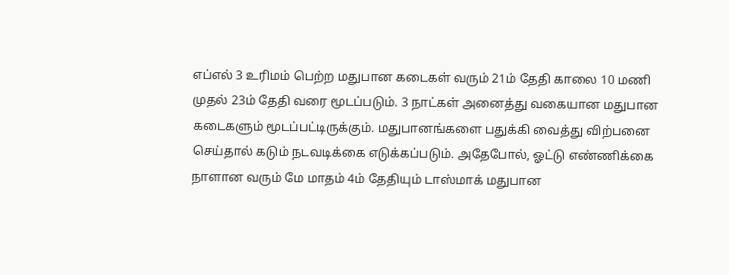எப்எல் 3 உரிமம் பெற்ற மதுபான கடைகள் வரும் 21ம் தேதி காலை 10 மணி முதல் 23ம் தேதி வரை மூடப்படும். 3 நாட்கள் அனைத்து வகையான மதுபான கடைகளும் மூடப்பட்டிருக்கும். மதுபானங்களை பதுக்கி வைத்து விற்பனை செய்தால் கடும் நடவடிக்கை எடுக்கப்படும். அதேபோல், ஓட்டு எண்ணிக்கை நாளான வரும் மே மாதம் 4ம் தேதியும் டாஸ்மாக் மதுபான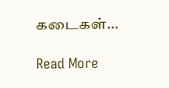கடைகள்…

Read More